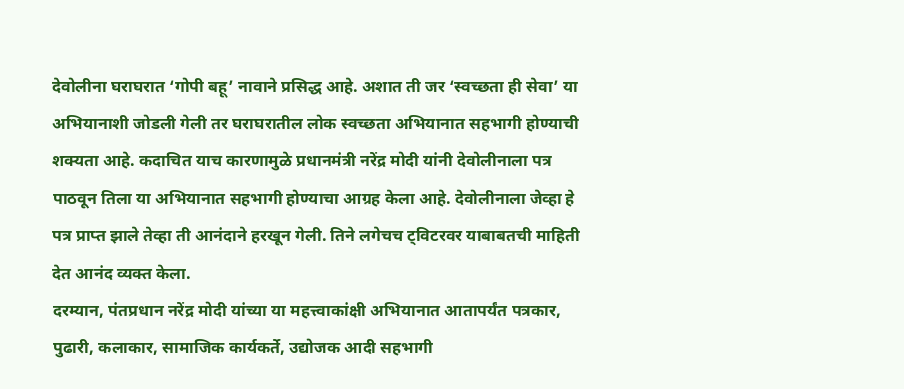देवोलीना घराघरात ‘गोपी बहू’ नावाने प्रसिद्ध आहे. अशात ती जर ‘स्वच्छता ही सेवा’ या अभियानाशी जोडली गेली तर घराघरातील लोक स्वच्छता अभियानात सहभागी होण्याची शक्यता आहे. कदाचित याच कारणामुळे प्रधानमंत्री नरेंद्र मोदी यांनी देवोलीनाला पत्र पाठवून तिला या अभियानात सहभागी होण्याचा आग्रह केला आहे. देवोलीनाला जेव्हा हे पत्र प्राप्त झाले तेव्हा ती आनंदाने हरखून गेली. तिने लगेचच ट्विटरवर याबाबतची माहिती देत आनंद व्यक्त केला.
दरम्यान, पंतप्रधान नरेंद्र मोदी यांच्या या महत्त्वाकांक्षी अभियानात आतापर्यंत पत्रकार, पुढारी, कलाकार, सामाजिक कार्यकर्ते, उद्योजक आदी सहभागी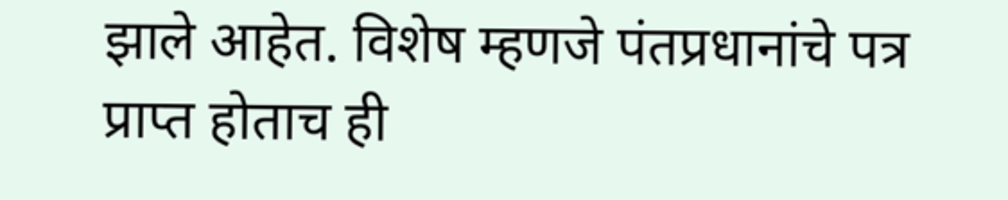झाले आहेत. विशेष म्हणजे पंतप्रधानांचे पत्र प्राप्त होताच ही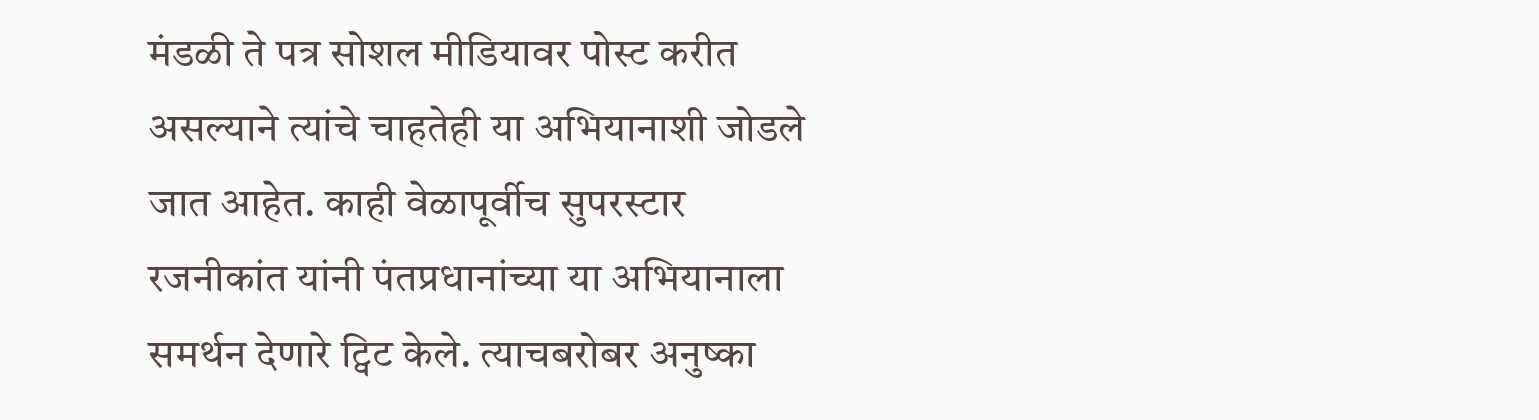मंडळी ते पत्र सोशल मीडियावर पोस्ट करीत असल्याने त्यांचे चाहतेही या अभियानाशी जोडले जात आहेत. काही वेळापूर्वीच सुपरस्टार रजनीकांत यांनी पंतप्रधानांच्या या अभियानाला समर्थन देणारे ट्विट केले. त्याचबरोबर अनुष्का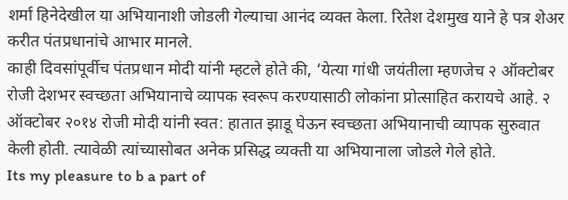शर्मा हिनेदेखील या अभियानाशी जोडली गेल्याचा आनंद व्यक्त केला. रितेश देशमुख याने हे पत्र शेअर करीत पंतप्रधानांचे आभार मानले.
काही दिवसांपूर्वीच पंतप्रधान मोदी यांनी म्हटले होते की, ‘येत्या गांधी जयंतीला म्हणजेच २ ऑक्टोबर रोजी देशभर स्वच्छता अभियानाचे व्यापक स्वरूप करण्यासाठी लोकांना प्रोत्साहित करायचे आहे. २ ऑक्टोबर २०१४ रोजी मोदी यांनी स्वत: हातात झाडू घेऊन स्वच्छता अभियानाची व्यापक सुरुवात केली होती. त्यावेळी त्यांच्यासोबत अनेक प्रसिद्ध व्यक्ती या अभियानाला जोडले गेले होते.
Its my pleasure to b a part of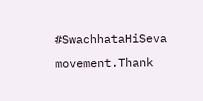#SwachhataHiSeva movement.Thank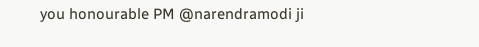you honourable PM @narendramodi ji